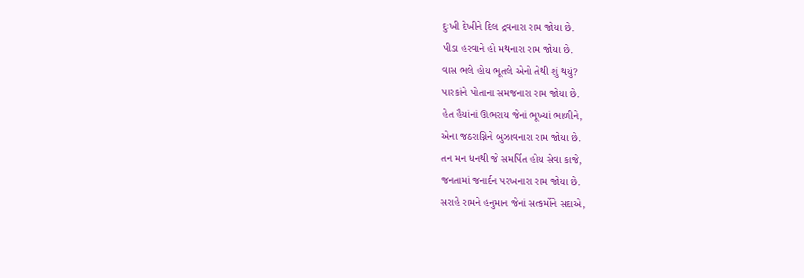દુઃખી દેખીને દિલ દ્રવનારા રામ જોયા છે.
પીડા હરવાને હો મથનારા રામ જોયા છે.
વાસ ભલે હોય ભૂતલે એનો તેથી શું થયું?
પારકાંને પોતાના સમજનારા રામ જોયા છે.
હેત હૈયાંનાં ઊભરાય જેનાં ભૂખ્યાં ભાળીને,
એના જઠરાગ્નિને બુઝાવનારા રામ જોયા છે.
તન મન ધનથી જે સમર્પિત હોય સેવા કાજે,
જનતામાં જનાર્દન પરખનારા રામ જોયા છે.
સરાહે રામને હનુમાન જેનાં સત્કર્મોને સદાએ,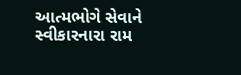આત્મભોગે સેવાને સ્વીકારનારા રામ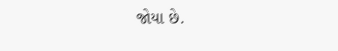જોયા છે.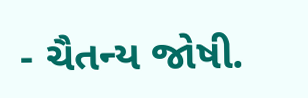- ચૈતન્ય જોષી.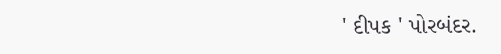' દીપક ' પોરબંદર.